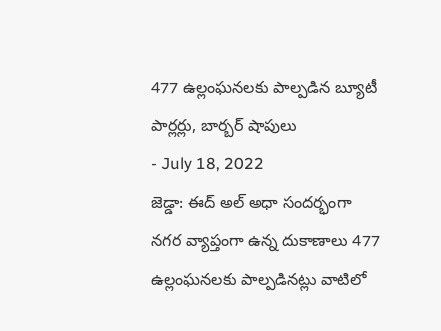477 ఉల్లంఘనలకు పాల్పడిన బ్యూటీ పార్లర్లు, బార్బర్ షాపులు
- July 18, 2022
జెడ్డా: ఈద్ అల్ అధా సందర్భంగా నగర వ్యాప్తంగా ఉన్న దుకాణాలు 477 ఉల్లంఘనలకు పాల్పడినట్లు వాటిలో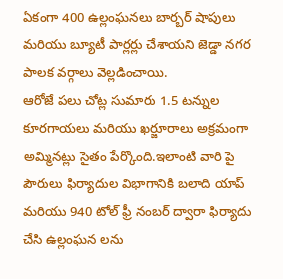ఏకంగా 400 ఉల్లంఘనలు బార్బర్ షాపులు మరియు బ్యూటీ పార్లర్లు చేశాయని జెడ్డా నగర పాలక వర్గాలు వెల్లడించాయి.
ఆరోజే పలు చోట్ల సుమారు 1.5 టన్నుల కూరగాయలు మరియు ఖర్జూరాలు అక్రమంగా అమ్మినట్లు సైతం పేర్కొంది.ఇలాంటి వారి పై పౌరులు ఫిర్యాదుల విభాగానికి బలాది యాప్ మరియు 940 టోల్ ఫ్రీ నంబర్ ద్వారా ఫిర్యాదు చేసి ఉల్లంఘన లను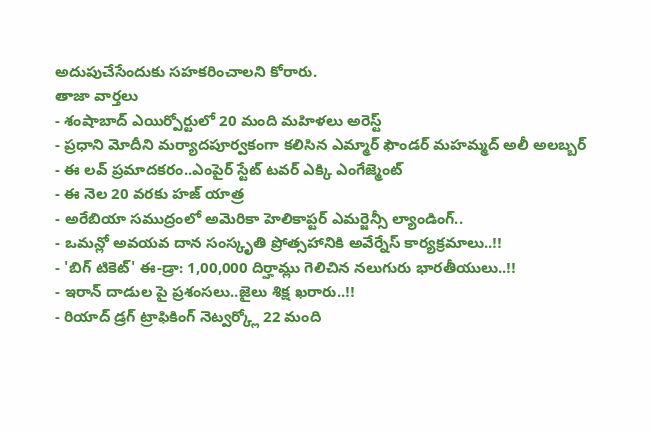అదుపుచేసేందుకు సహకరించాలని కోరారు.
తాజా వార్తలు
- శంషాబాద్ ఎయిర్పోర్టులో 20 మంది మహిళలు అరెస్ట్
- ప్రధాని మోదీని మర్యాదపూర్వకంగా కలిసిన ఎమ్మార్ ఫౌండర్ మహమ్మద్ అలీ అలబ్బర్
- ఈ లవ్ ప్రమాదకరం..ఎంపైర్ స్టేట్ టవర్ ఎక్కి ఎంగేజ్మెంట్
- ఈ నెల 20 వరకు హజ్ యాత్ర
- అరేబియా సముద్రంలో అమెరికా హెలికాప్టర్ ఎమర్జెన్సీ ల్యాండింగ్..
- ఒమన్లో అవయవ దాన సంస్కృతి ప్రోత్సహానికి అవేర్నేస్ కార్యక్రమాలు..!!
- 'బిగ్ టికెట్' ఈ-డ్రా: 1,00,000 దిర్హామ్లు గెలిచిన నలుగురు భారతీయులు..!!
- ఇరాన్ దాడుల పై ప్రశంసలు..జైలు శిక్ష ఖరారు..!!
- రియాద్ డ్రగ్ ట్రాఫికింగ్ నెట్వర్క్లో 22 మంది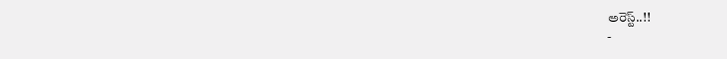అరెస్ట్..!!
-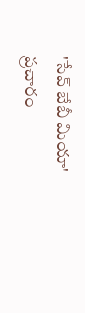'సేవ్ బేబీ మియా' ప్రచారం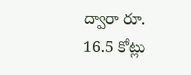ద్వారా రూ. 16.5 కోట్లు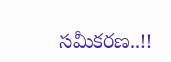సమీకరణ..!!